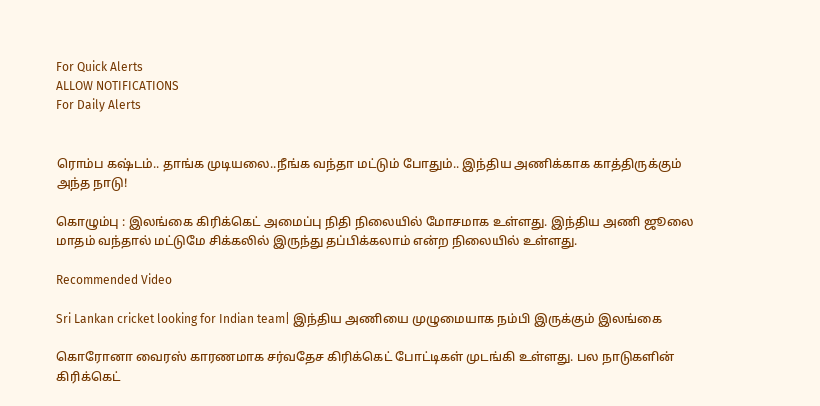For Quick Alerts
ALLOW NOTIFICATIONS
For Daily Alerts


ரொம்ப கஷ்டம்.. தாங்க முடியலை..நீங்க வந்தா மட்டும் போதும்.. இந்திய அணிக்காக காத்திருக்கும் அந்த நாடு!

கொழும்பு : இலங்கை கிரிக்கெட் அமைப்பு நிதி நிலையில் மோசமாக உள்ளது. இந்திய அணி ஜூலை மாதம் வந்தால் மட்டுமே சிக்கலில் இருந்து தப்பிக்கலாம் என்ற நிலையில் உள்ளது.

Recommended Video

Sri Lankan cricket looking for Indian team| இந்திய அணியை முழுமையாக நம்பி இருக்கும் இலங்கை

கொரோனா வைரஸ் காரணமாக சர்வதேச கிரிக்கெட் போட்டிகள் முடங்கி உள்ளது. பல நாடுகளின் கிரிக்கெட்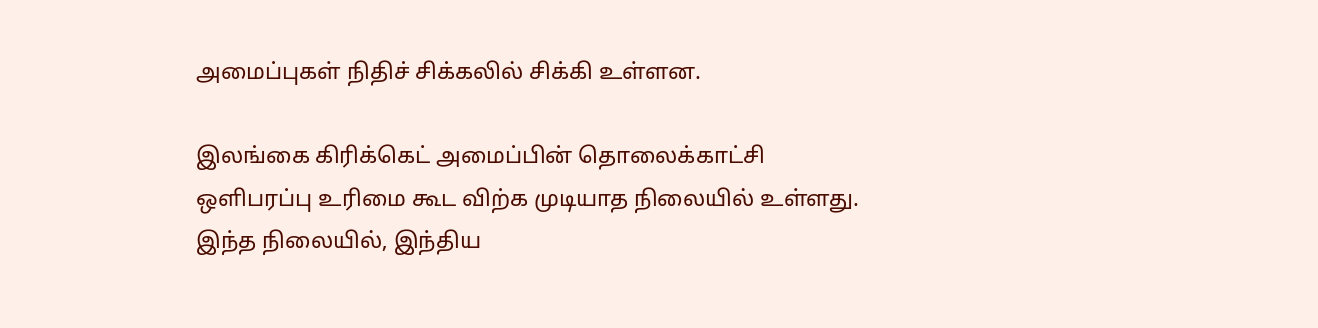அமைப்புகள் நிதிச் சிக்கலில் சிக்கி உள்ளன.

இலங்கை கிரிக்கெட் அமைப்பின் தொலைக்காட்சி ஒளிபரப்பு உரிமை கூட விற்க முடியாத நிலையில் உள்ளது. இந்த நிலையில், இந்திய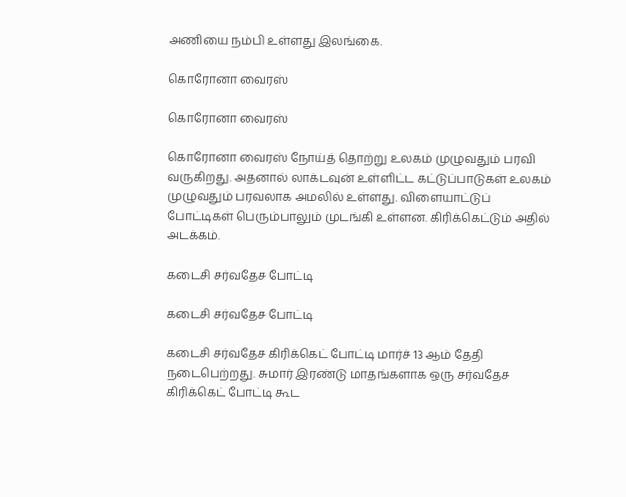அணியை நம்பி உள்ளது இலங்கை.

கொரோனா வைரஸ்

கொரோனா வைரஸ்

கொரோனா வைரஸ் நோய்த் தொற்று உலகம் முழுவதும் பரவி வருகிறது. அதனால் லாக்டவுன் உள்ளிட்ட கட்டுப்பாடுகள் உலகம் முழுவதும் பரவலாக அமலில் உள்ளது. விளையாட்டுப் போட்டிகள் பெரும்பாலும் முடங்கி உள்ளன. கிரிக்கெட்டும் அதில் அடக்கம்.

கடைசி சர்வதேச போட்டி

கடைசி சர்வதேச போட்டி

கடைசி சர்வதேச கிரிக்கெட் போட்டி மார்ச் 13 ஆம் தேதி நடைபெற்றது. சுமார் இரண்டு மாதங்களாக ஒரு சர்வதேச கிரிக்கெட் போட்டி கூட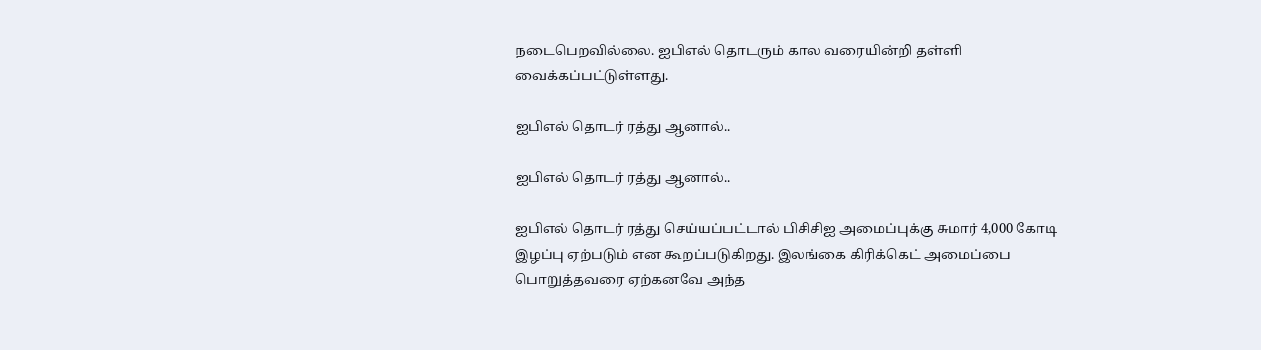நடைபெறவில்லை. ஐபிஎல் தொடரும் கால வரையின்றி தள்ளி வைக்கப்பட்டுள்ளது.

ஐபிஎல் தொடர் ரத்து ஆனால்..

ஐபிஎல் தொடர் ரத்து ஆனால்..

ஐபிஎல் தொடர் ரத்து செய்யப்பட்டால் பிசிசிஐ அமைப்புக்கு சுமார் 4,000 கோடி இழப்பு ஏற்படும் என கூறப்படுகிறது. இலங்கை கிரிக்கெட் அமைப்பை பொறுத்தவரை ஏற்கனவே அந்த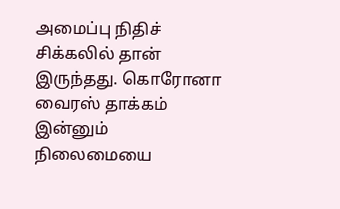அமைப்பு நிதிச் சிக்கலில் தான் இருந்தது. கொரோனா வைரஸ் தாக்கம் இன்னும் நிலைமையை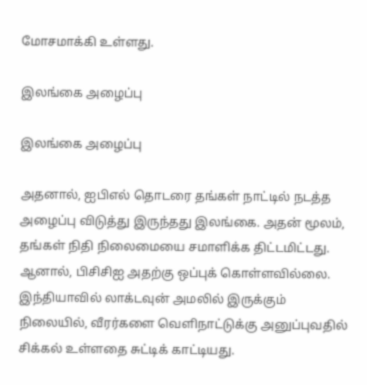மோசமாக்கி உள்ளது.

இலங்கை அழைப்பு

இலங்கை அழைப்பு

அதனால், ஐபிஎல் தொடரை தங்கள் நாட்டில் நடத்த அழைப்பு விடுத்து இருந்தது இலங்கை. அதன் மூலம், தங்கள் நிதி நிலைமையை சமாளிக்க திட்டமிட்டது. ஆனால், பிசிசிஐ அதற்கு ஒப்புக் கொள்ளவில்லை. இந்தியாவில் லாக்டவுன் அமலில் இருக்கும் நிலையில், வீரர்களை வெளிநாட்டுக்கு அனுப்புவதில் சிக்கல் உள்ளதை சுட்டிக் காட்டியது.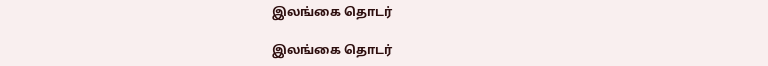இலங்கை தொடர்

இலங்கை தொடர்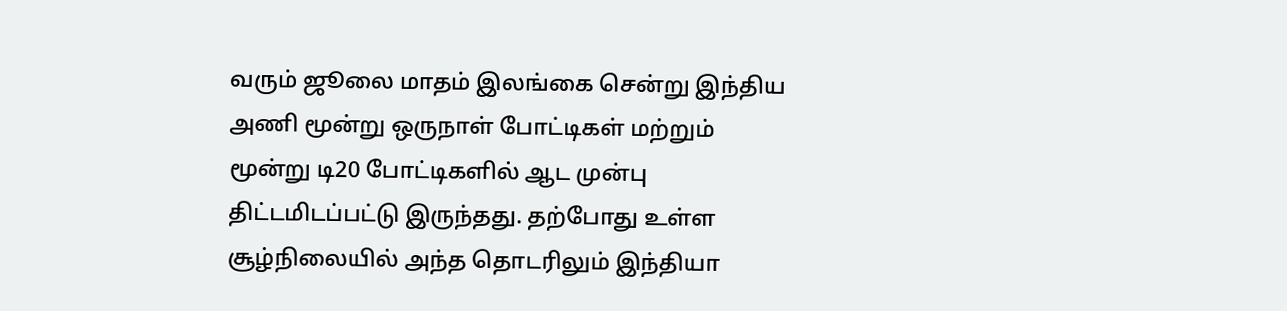வரும் ஜூலை மாதம் இலங்கை சென்று இந்திய அணி மூன்று ஒருநாள் போட்டிகள் மற்றும் மூன்று டி20 போட்டிகளில் ஆட முன்பு திட்டமிடப்பட்டு இருந்தது. தற்போது உள்ள சூழ்நிலையில் அந்த தொடரிலும் இந்தியா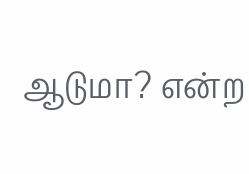ஆடுமா? என்ற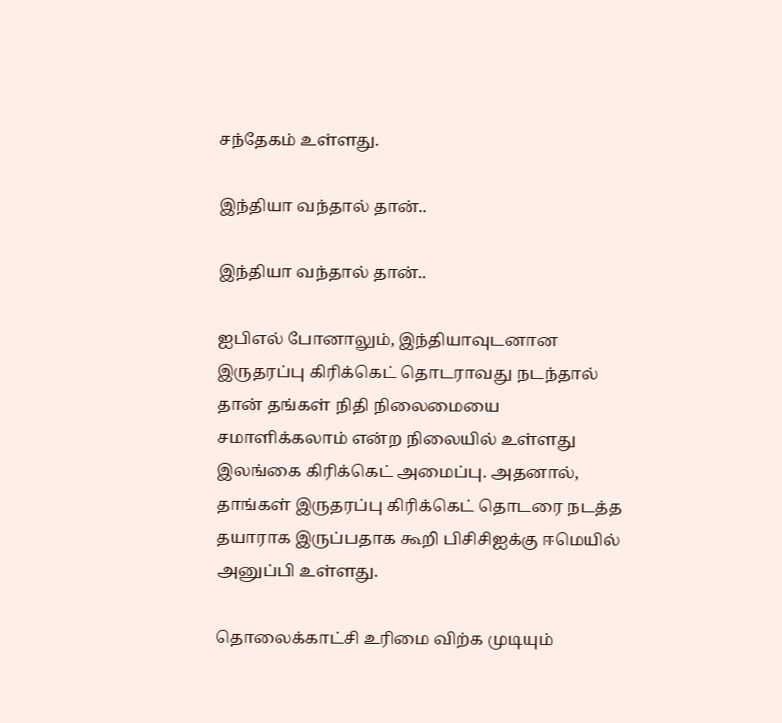சந்தேகம் உள்ளது.

இந்தியா வந்தால் தான்..

இந்தியா வந்தால் தான்..

ஐபிஎல் போனாலும், இந்தியாவுடனான இருதரப்பு கிரிக்கெட் தொடராவது நடந்தால் தான் தங்கள் நிதி நிலைமையை சமாளிக்கலாம் என்ற நிலையில் உள்ளது இலங்கை கிரிக்கெட் அமைப்பு. அதனால், தாங்கள் இருதரப்பு கிரிக்கெட் தொடரை நடத்த தயாராக இருப்பதாக கூறி பிசிசிஐக்கு ஈமெயில் அனுப்பி உள்ளது.

தொலைக்காட்சி உரிமை விற்க முடியும்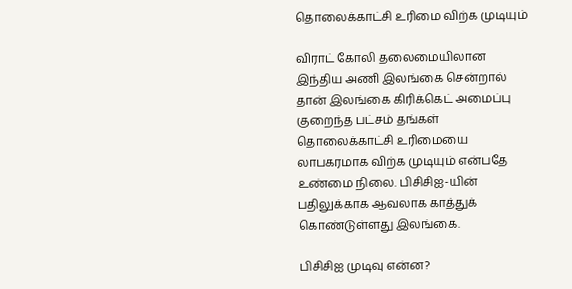தொலைக்காட்சி உரிமை விற்க முடியும்

விராட் கோலி தலைமையிலான இந்திய அணி இலங்கை சென்றால் தான் இலங்கை கிரிக்கெட் அமைப்பு குறைந்த பட்சம் தங்கள் தொலைக்காட்சி உரிமையை லாபகரமாக விற்க முடியும் என்பதே உண்மை நிலை. பிசிசிஐ-யின் பதிலுக்காக ஆவலாக காத்துக் கொண்டுள்ளது இலங்கை.

பிசிசிஐ முடிவு என்ன?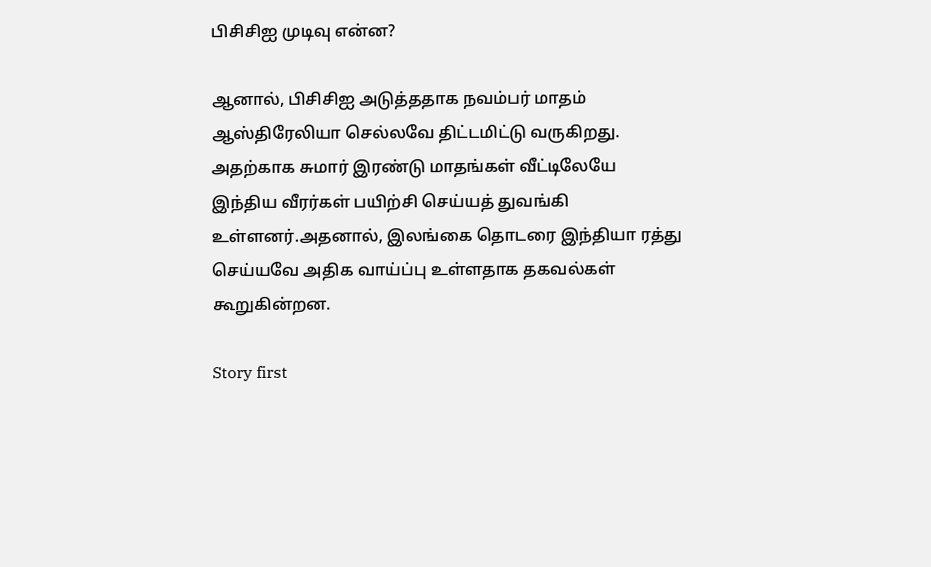பிசிசிஐ முடிவு என்ன?

ஆனால், பிசிசிஐ அடுத்ததாக நவம்பர் மாதம் ஆஸ்திரேலியா செல்லவே திட்டமிட்டு வருகிறது. அதற்காக சுமார் இரண்டு மாதங்கள் வீட்டிலேயே இந்திய வீரர்கள் பயிற்சி செய்யத் துவங்கி உள்ளனர்.அதனால், இலங்கை தொடரை இந்தியா ரத்து செய்யவே அதிக வாய்ப்பு உள்ளதாக தகவல்கள் கூறுகின்றன.

Story first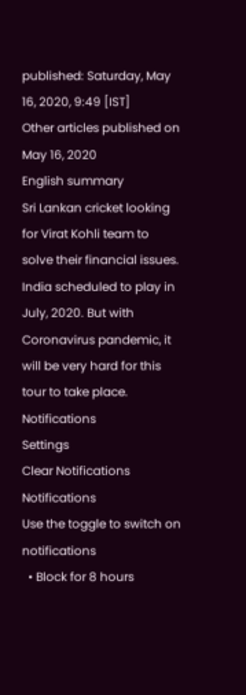published: Saturday, May 16, 2020, 9:49 [IST]
Other articles published on May 16, 2020
English summary
Sri Lankan cricket looking for Virat Kohli team to solve their financial issues. India scheduled to play in July, 2020. But with Coronavirus pandemic, it will be very hard for this tour to take place.
Notifications
Settings
Clear Notifications
Notifications
Use the toggle to switch on notifications
  • Block for 8 hours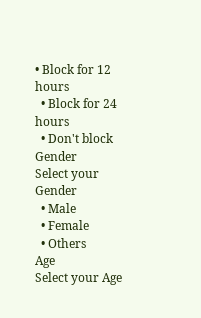• Block for 12 hours
  • Block for 24 hours
  • Don't block
Gender
Select your Gender
  • Male
  • Female
  • Others
Age
Select your Age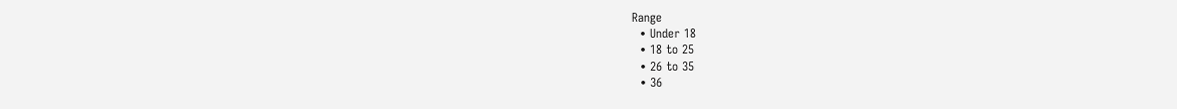Range
  • Under 18
  • 18 to 25
  • 26 to 35
  • 36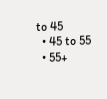to 45
  • 45 to 55
  • 55+